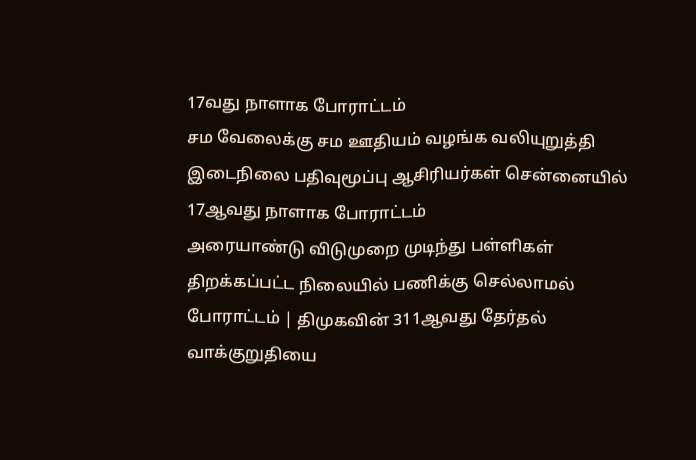17வது நாளாக போராட்டம்
சம வேலைக்கு சம ஊதியம் வழங்க வலியுறுத்தி இடைநிலை பதிவுமூப்பு ஆசிரியர்கள் சென்னையில் 17ஆவது நாளாக போராட்டம்
அரையாண்டு விடுமுறை முடிந்து பள்ளிகள் திறக்கப்பட்ட நிலையில் பணிக்கு செல்லாமல் போராட்டம் | திமுகவின் 311ஆவது தேர்தல் வாக்குறுதியை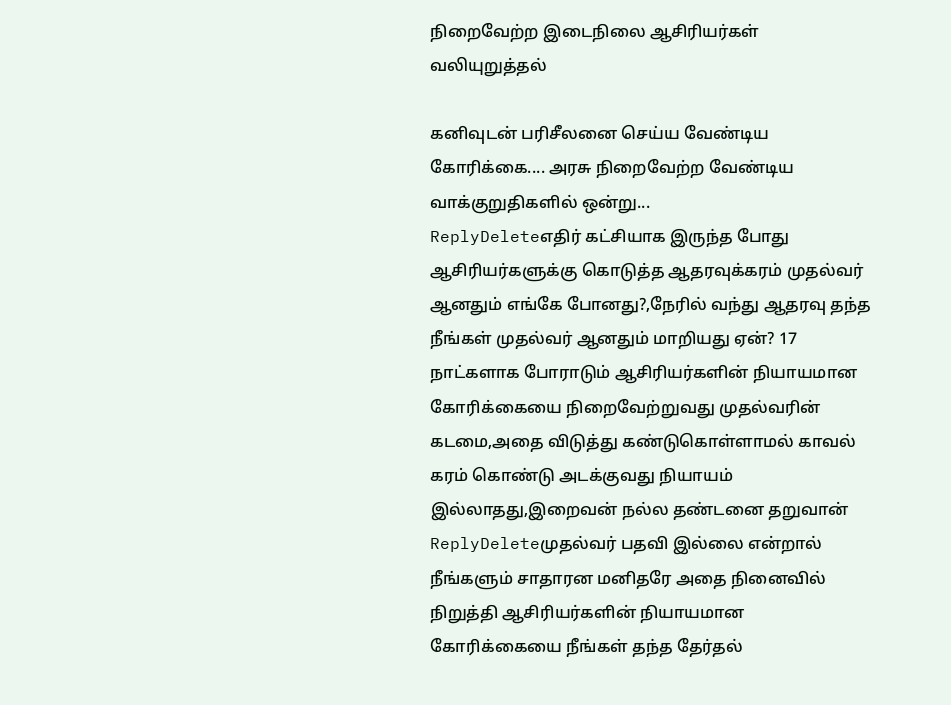நிறைவேற்ற இடைநிலை ஆசிரியர்கள் வலியுறுத்தல்

கனிவுடன் பரிசீலனை செய்ய வேண்டிய கோரிக்கை.... அரசு நிறைவேற்ற வேண்டிய வாக்குறுதிகளில் ஒன்று...
ReplyDeleteஎதிர் கட்சியாக இருந்த போது ஆசிரியர்களுக்கு கொடுத்த ஆதரவுக்கரம் முதல்வர் ஆனதும் எங்கே போனது?,நேரில் வந்து ஆதரவு தந்த நீங்கள் முதல்வர் ஆனதும் மாறியது ஏன்? 17 நாட்களாக போராடும் ஆசிரியர்களின் நியாயமான கோரிக்கையை நிறைவேற்றுவது முதல்வரின் கடமை,அதை விடுத்து கண்டுகொள்ளாமல் காவல் கரம் கொண்டு அடக்குவது நியாயம் இல்லாதது,இறைவன் நல்ல தண்டனை தறுவான்
ReplyDeleteமுதல்வர் பதவி இல்லை என்றால் நீங்களும் சாதாரன மனிதரே அதை நினைவில் நிறுத்தி ஆசிரியர்களின் நியாயமான கோரிக்கையை நீங்கள் தந்த தேர்தல்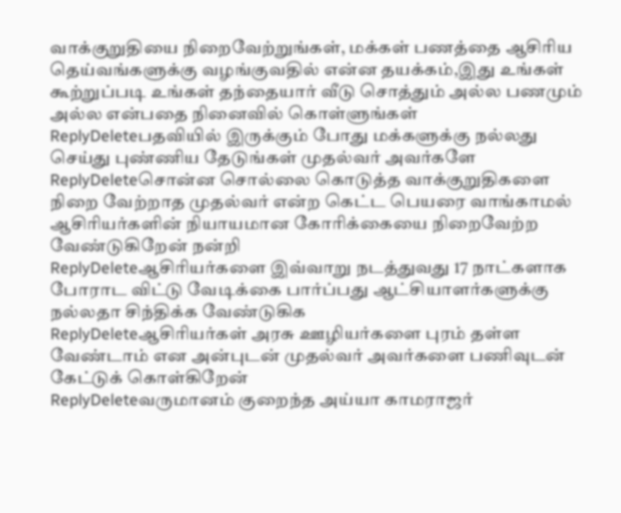வாக்குறுதியை நிறைவேற்றுங்கள், மக்கள் பணத்தை ஆசிரிய தெய்வங்களுக்கு வழங்குவதில் என்ன தயக்கம்,இது உங்கள் கூற்றுப்படி உங்கள் தந்தையார் வீடு சொத்தும் அல்ல பணமும் அல்ல என்பதை நினைவில் கொள்ளுங்கள்
ReplyDeleteபதவியில் இருக்கும் போது மக்களுக்கு நல்லது செய்து புண்ணிய தேடுங்கள் முதல்வர் அவர்களே
ReplyDeleteசொன்ன சொல்லை கொடுத்த வாக்குறுதிகளை நிறை வேற்றாத முதல்வர் என்ற கெட்ட பெயரை வாங்காமல் ஆசிரியர்களின் நியாயமான கோரிக்கையை நிறைவேற்ற வேண்டுகிறேன் நன்றி
ReplyDeleteஆசிரியர்களை இவ்வாறு நடத்துவது 17 நாட்களாக போராட விட்டு வேடிக்கை பார்ப்பது ஆட்சியாளர்களுக்கு நல்லதா சிந்திக்க வேண்டுகிக
ReplyDeleteஆசிரியர்கள் அரசு ஊழியர்களை புரம் தள்ள வேண்டாம் என அன்புடன் முதல்வர் அவர்களை பணிவுடன் கேட்டுக் கொள்கிறேன்
ReplyDeleteவருமானம் குறைந்த அய்யா காமராஜர்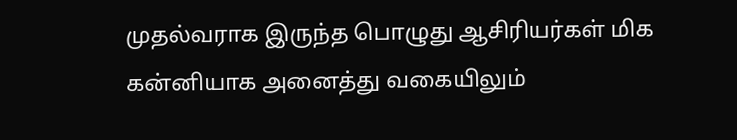முதல்வராக இருந்த பொழுது ஆசிரியர்கள் மிக கன்னியாக அனைத்து வகையிலும்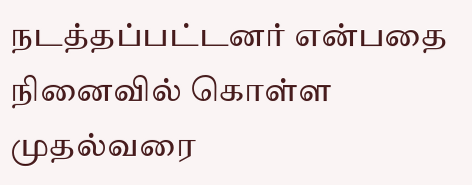நடத்தப்பட்டனர் என்பதை நினைவில் கொள்ள முதல்வரை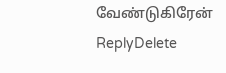வேண்டுகிரேன்
ReplyDelete